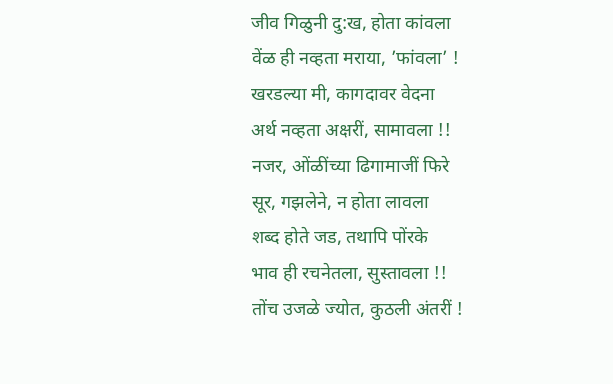जीव गिळुनी दु:ख, होता कांवला
वेंळ ही नव्हता मराया, ’फांवला’ !
खरडल्या मी, कागदावर वेदना
अर्थ नव्हता अक्षरीं, सामावला !!
नजर, ओंळींच्या ढिगामाजीं फिरे
सूर, गझलेने, न होता लावला
शब्द होते जड, तथापि पोंरके
भाव ही रचनेतला, सुस्तावला !!
तोंच उजळे ज्योत, कुठली अंतरीं !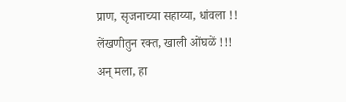प्राण, सृजनाच्या सहाय्या, धांवला !!
लेंखणीतुन रक्त, खाली ओंघळें !!!
अन् मला, हा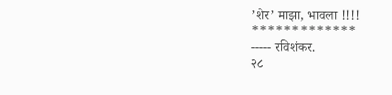’शेर’ माझा, भावला !!!!
*************
----- रविशंकर.
२८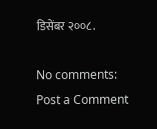डिसेंबर २००८.

No comments:
Post a Comment